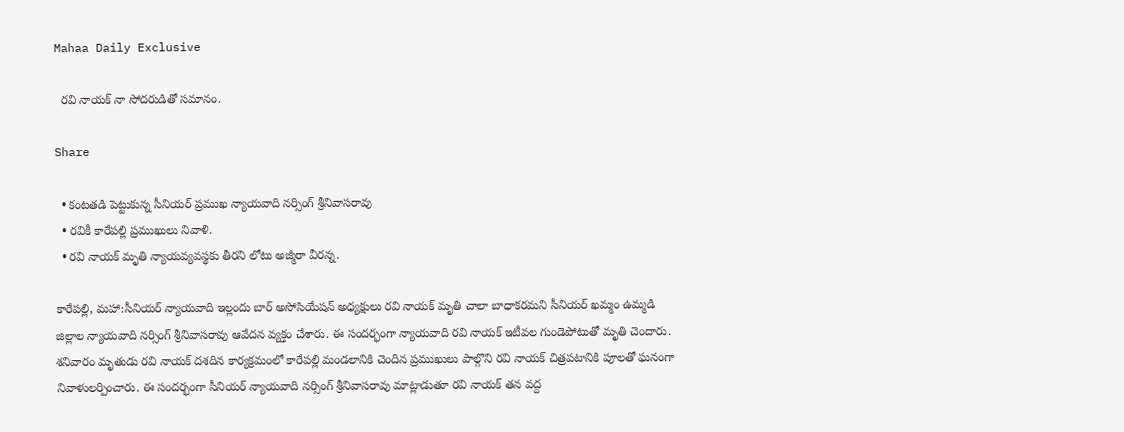Mahaa Daily Exclusive

  రవి నాయక్ నా సోదరుడితో సమానం.

Share

  • కంటతడి పెట్టుకున్న సీనియర్ ప్రముఖ న్యాయవాది నర్సింగ్ శ్రీనివాసరావు
  • రవికీ కారేపల్లి ప్రముఖులు నివాళి.
  • రవి నాయక్ మృతి న్యాయవ్యవస్థకు తీరని లోటు అజ్మీరా వీరన్న.

కారేపల్లి, మహా:సీనియర్ న్యాయవాది ఇల్లందు బార్ అసోసియేషన్ అధ్యక్షులు రవి నాయక్ మృతి చాలా బాధాకరమని సీనియర్ ఖమ్మం ఉమ్మడి జిల్లాల న్యాయవాది నర్సింగ్ శ్రీనివాసరావు ఆవేదన వ్యక్తం చేశారు. ఈ సందర్భంగా న్యాయవాది రవి నాయక్ ఇటీవల గుండెపోటుతో మృతి చెందారు. శనివారం మృతుడు రవి నాయక్ దశదిన కార్యక్రమంలో కారేపల్లి మండలానికి చెందిన ప్రముఖులు పాల్గొని రవి నాయక్ చిత్రపటానికి పూలతో ఘనంగా నివాళులర్పించారు. ఈ సందర్భంగా సీనియర్ న్యాయవాది నర్సింగ్ శ్రీనివాసరావు మాట్లాడుతూ రవి నాయక్ తన వద్ద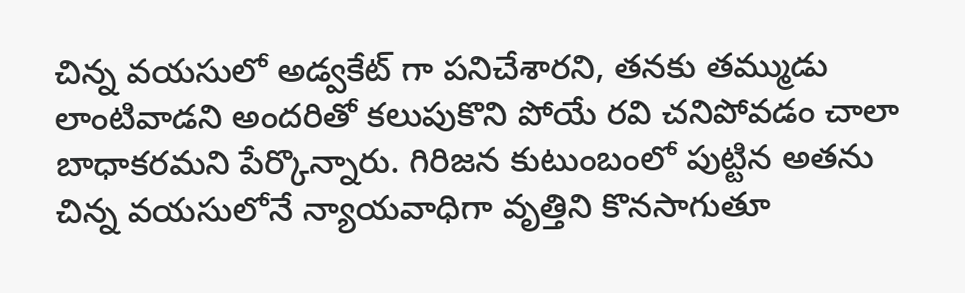చిన్న వయసులో అడ్వకేట్ గా పనిచేశారని, తనకు తమ్ముడు లాంటివాడని అందరితో కలుపుకొని పోయే రవి చనిపోవడం చాలా బాధాకరమని పేర్కొన్నారు. గిరిజన కుటుంబంలో పుట్టిన అతను చిన్న వయసులోనే న్యాయవాధిగా వృత్తిని కొనసాగుతూ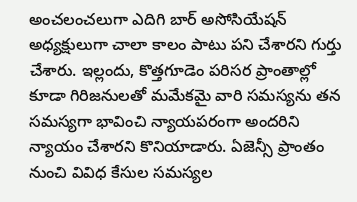అంచలంచలుగా ఎదిగి బార్ అసోసియేషన్ అధ్యక్షులుగా చాలా కాలం పాటు పని చేశారని గుర్తు చేశారు. ఇల్లందు, కొత్తగూడెం పరిసర ప్రాంతాల్లో కూడా గిరిజనులతో మమేకమై వారి సమస్యను తన సమస్యగా భావించి న్యాయపరంగా అందరిని న్యాయం చేశారని కొనియాడారు. ఏజెన్సీ ప్రాంతం నుంచి వివిధ కేసుల సమస్యల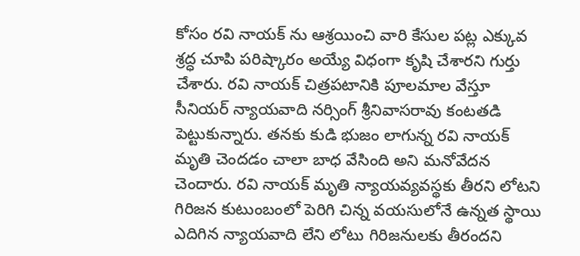కోసం రవి నాయక్ ను ఆశ్రయించి వారి కేసుల పట్ల ఎక్కువ శ్రద్ధ చూపి పరిష్కారం అయ్యే విధంగా కృషి చేశారని గుర్తు చేశారు. రవి నాయక్ చిత్రపటానికి పూలమాల వేస్తూ సీనియర్ న్యాయవాది నర్సింగ్ శ్రీనివాసరావు కంటతడి పెట్టుకున్నారు. తనకు కుడి భుజం లాగున్న రవి నాయక్ మృతి చెందడం చాలా బాధ వేసింది అని మనోవేదన చెందారు. రవి నాయక్ మృతి న్యాయవ్యవస్థకు తీరని లోటని గిరిజన కుటుంబంలో పెరిగి చిన్న వయసులోనే ఉన్నత స్థాయి ఎదిగిన న్యాయవాది లేని లోటు గిరిజనులకు తీరందని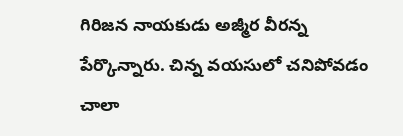గిరిజన నాయకుడు అజ్మీర వీరన్న పేర్కొన్నారు. చిన్న వయసులో చనిపోవడం చాలా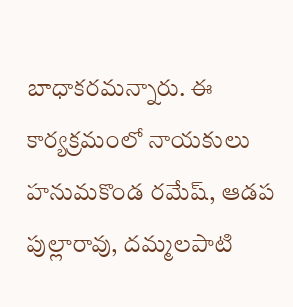బాధాకరమన్నారు. ఈ కార్యక్రమంలో నాయకులు హనుమకొండ రమేష్, ఆడప పుల్లారావు, దమ్మలపాటి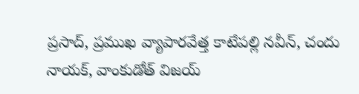ప్రసాద్, ప్రముఖ వ్యాపారవేత్త కాటేపల్లి నవీన్, చందు నాయక్, వాంకుడోత్ విజయ్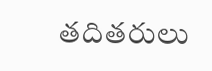తదితరులు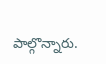పాల్గొన్నారు.